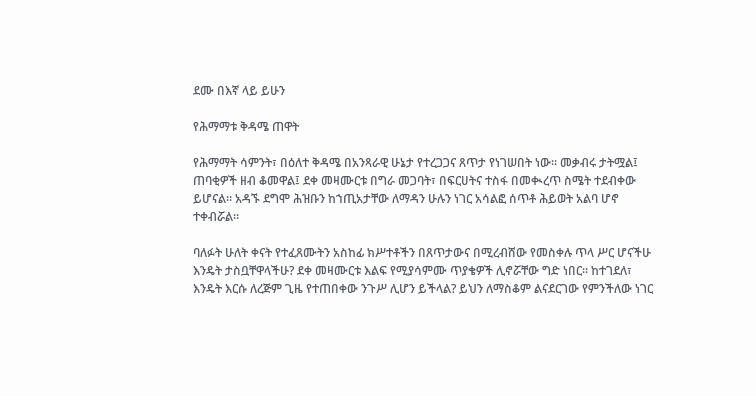ደሙ በእኛ ላይ ይሁን

የሕማማቱ ቅዳሜ ጠዋት

የሕማማት ሳምንት፣ በዕለተ ቅዳሜ በአንጻራዊ ሁኔታ የተረጋጋና ጸጥታ የነገሠበት ነው። መቃብሩ ታትሟል፤ ጠባቂዎች ዘብ ቆመዋል፤ ደቀ መዛሙርቱ በግራ መጋባት፣ በፍርሀትና ተስፋ በመቊረጥ ስሜት ተደብቀው ይሆናል። አዳኙ ደግሞ ሕዝቡን ከኀጢአታቸው ለማዳን ሁሉን ነገር አሳልፎ ሰጥቶ ሕይወት አልባ ሆኖ ተቀብሯል።

ባለፉት ሁለት ቀናት የተፈጸሙትን አስከፊ ክሥተቶችን በጸጥታውና በሚረብሸው የመስቀሉ ጥላ ሥር ሆናችሁ እንዴት ታስቧቸዋላችሁ? ደቀ መዛሙርቱ እልፍ የሚያሳምሙ ጥያቄዎች ሊኖሯቸው ግድ ነበር። ከተገደለ፣ እንዴት እርሱ ለረጅም ጊዜ የተጠበቀው ንጉሥ ሊሆን ይችላል? ይህን ለማስቆም ልናደርገው የምንችለው ነገር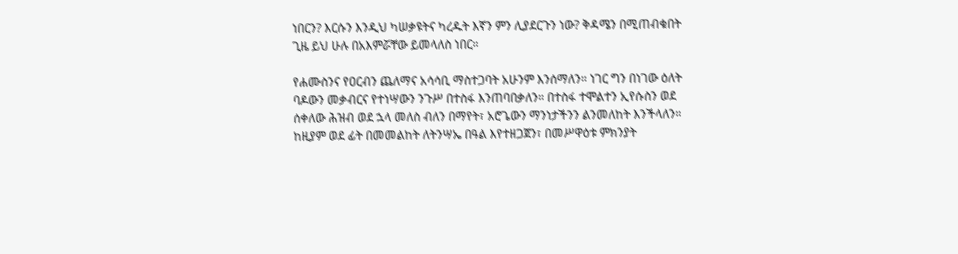ነበርን? እርሱን እንዲህ ካሠቃዩትና ካረዱት እኛን ምን ሊያደርጉን ነው? ቅዳሜን በሚጠብቁበት ጊዜ ይህ ሁሉ በአእምሯቸው ይመላለስ ነበር።

የሐሙስንና የዐርብን ጨለማና አሳሳቢ ማስተጋባት አሁንም እንሰማለን። ነገር ግን በነገው ዕለት ባዶውን መቃብርና የተነሣውን ንጉሥ በተስፋ እንጠባበቃለን። በተስፋ ተሞልተን ኢየሱስን ወደ ሰቀለው ሕዝብ ወደ ኋላ መለስ ብለን በማየት፣ አሮጌውን ማንነታችንን ልንመለከት እንችላለን። ከዚያም ወደ ፊት በመመልከት ለትንሣኤ በዓል እየተዘጋጀን፣ በመሥዋዕቱ ምክንያት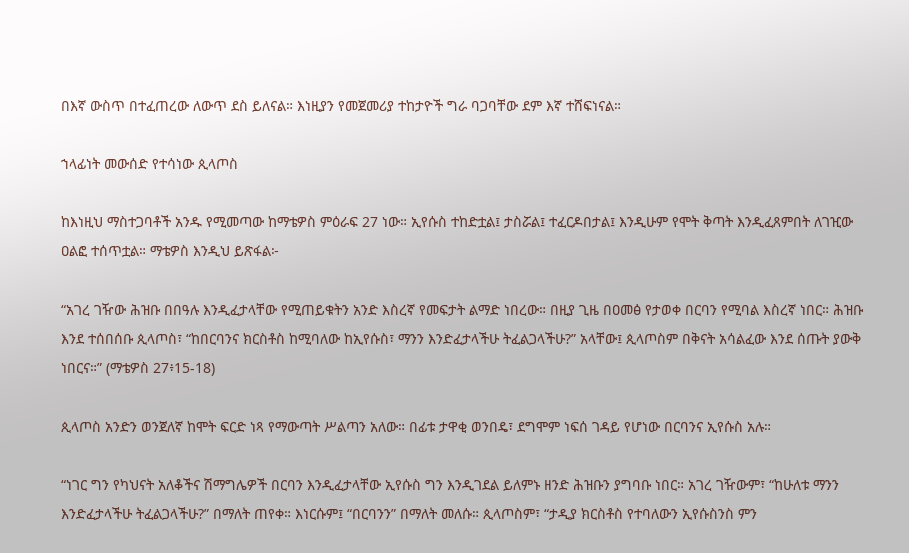በእኛ ውስጥ በተፈጠረው ለውጥ ደስ ይለናል። እነዚያን የመጀመሪያ ተከታዮች ግራ ባጋባቸው ደም እኛ ተሸፍነናል።

ኀላፊነት መውሰድ የተሳነው ጲላጦስ

ከእነዚህ ማስተጋባቶች አንዱ የሚመጣው ከማቴዎስ ምዕራፍ 27 ነው። ኢየሱስ ተከድቷል፤ ታስሯል፤ ተፈርዶበታል፤ እንዲሁም የሞት ቅጣት እንዲፈጸምበት ለገዢው ዐልፎ ተሰጥቷል። ማቴዎስ እንዲህ ይጽፋል፦

“አገረ ገዥው ሕዝቡ በበዓሉ እንዲፈታላቸው የሚጠይቁትን አንድ እስረኛ የመፍታት ልማድ ነበረው። በዚያ ጊዜ በዐመፅ የታወቀ በርባን የሚባል እስረኛ ነበር። ሕዝቡ እንደ ተሰበሰቡ ጲላጦስ፣ “ከበርባንና ክርስቶስ ከሚባለው ከኢየሱስ፣ ማንን እንድፈታላችሁ ትፈልጋላችሁ?” አላቸው፤ ጲላጦስም በቅናት አሳልፈው እንደ ሰጡት ያውቅ ነበርና።” (ማቴዎስ 27፥15-18)

ጲላጦስ አንድን ወንጀለኛ ከሞት ፍርድ ነጻ የማውጣት ሥልጣን አለው። በፊቱ ታዋቂ ወንበዴ፣ ደግሞም ነፍሰ ገዳይ የሆነው በርባንና ኢየሱስ አሉ።

“ነገር ግን የካህናት አለቆችና ሽማግሌዎች በርባን እንዲፈታላቸው ኢየሱስ ግን እንዲገደል ይለምኑ ዘንድ ሕዝቡን ያግባቡ ነበር። አገረ ገዥውም፣ “ከሁለቱ ማንን እንድፈታላችሁ ትፈልጋላችሁ?” በማለት ጠየቀ። እነርሱም፤ “በርባንን” በማለት መለሱ። ጲላጦስም፣ “ታዲያ ክርስቶስ የተባለውን ኢየሱስንስ ምን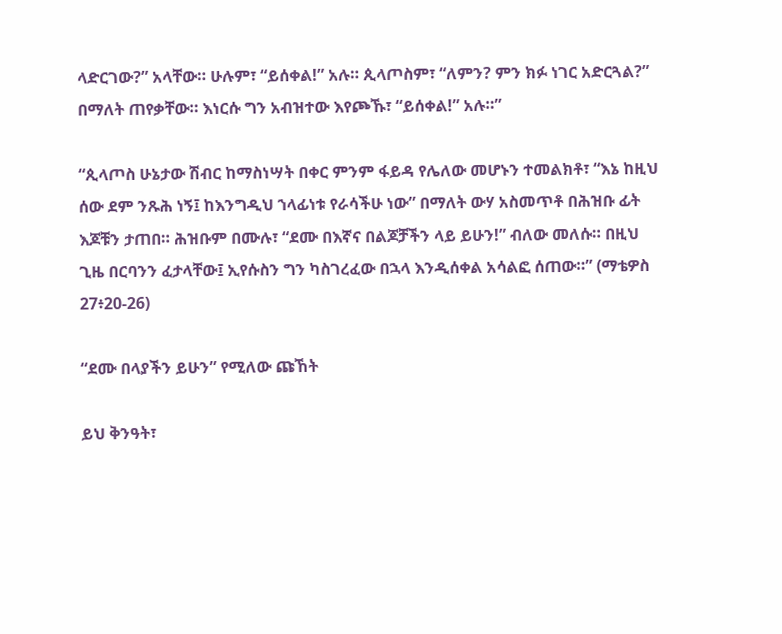ላድርገው?” አላቸው። ሁሉም፣ “ይሰቀል!” አሉ። ጲላጦስም፣ “ለምን? ምን ክፉ ነገር አድርጓል?” በማለት ጠየቃቸው። እነርሱ ግን አብዝተው እየጮኹ፣ “ይሰቀል!” አሉ።”

“ጲላጦስ ሁኔታው ሽብር ከማስነሣት በቀር ምንም ፋይዳ የሌለው መሆኑን ተመልክቶ፣ “እኔ ከዚህ ሰው ደም ንጹሕ ነኝ፤ ከእንግዲህ ኀላፊነቱ የራሳችሁ ነው” በማለት ውሃ አስመጥቶ በሕዝቡ ፊት እጆቹን ታጠበ። ሕዝቡም በሙሉ፣ “ደሙ በእኛና በልጆቻችን ላይ ይሁን!” ብለው መለሱ። በዚህ ጊዜ በርባንን ፈታላቸው፤ ኢየሱስን ግን ካስገረፈው በኋላ እንዲሰቀል አሳልፎ ሰጠው።” (ማቴዎስ 27፥20-26)

“ደሙ በላያችን ይሁን” የሚለው ጩኸት

ይህ ቅንዓት፣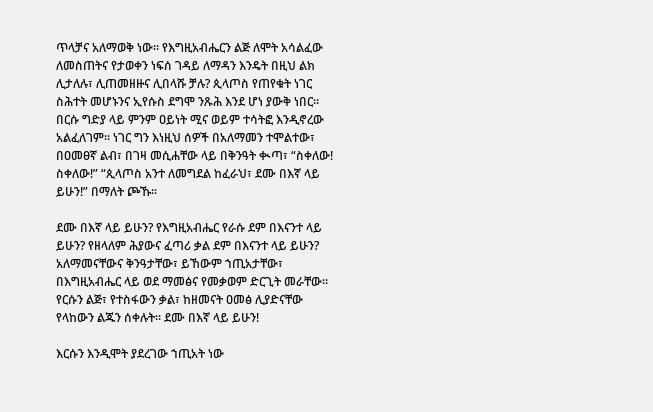ጥላቻና አለማወቅ ነው። የእግዚአብሔርን ልጅ ለሞት አሳልፈው ለመስጠትና የታወቀን ነፍሰ ገዳይ ለማዳን እንዴት በዚህ ልክ ሊታለሉ፣ ሊጠመዘዙና ሊበላሹ ቻሉ? ጲላጦስ የጠየቁት ነገር ስሕተት መሆኑንና ኢየሱስ ደግሞ ንጹሕ እንደ ሆነ ያውቅ ነበር። በርሱ ግድያ ላይ ምንም ዐይነት ሚና ወይም ተሳትፎ እንዲኖረው አልፈለገም። ነገር ግን እነዚህ ሰዎች በአለማመን ተሞልተው፣ በዐመፀኛ ልብ፣ በገዛ መሲሐቸው ላይ በቅንዓት ቊጣ፣ “ስቀለው! ስቀለው!” “ጲላጦስ አንተ ለመግደል ከፈራህ፣ ደሙ በእኛ ላይ ይሁን!” በማለት ጮኹ።

ደሙ በእኛ ላይ ይሁን? የእግዚአብሔር የራሱ ደም በእናንተ ላይ ይሁን? የዘላለም ሕያውና ፈጣሪ ቃል ደም በእናንተ ላይ ይሁን? አለማመናቸውና ቅንዓታቸው፣ ይኸውም ኀጢአታቸው፣ በእግዚአብሔር ላይ ወደ ማመፅና የመቃወም ድርጊት መራቸው። የርሱን ልጅ፣ የተስፋውን ቃል፣ ከዘመናት ዐመፅ ሊያድናቸው የላከውን ልጁን ሰቀሉት። ደሙ በእኛ ላይ ይሁን!

እርሱን እንዲሞት ያደረገው ኀጢአት ነው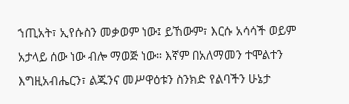ኀጢአት፣ ኢየሱስን መቃወም ነው፤ ይኸውም፣ እርሱ አሳሳች ወይም አታላይ ሰው ነው ብሎ ማወጅ ነው። እኛም በአለማመን ተሞልተን እግዚአብሔርን፣ ልጁንና መሥዋዕቱን ስንክድ የልባችን ሁኔታ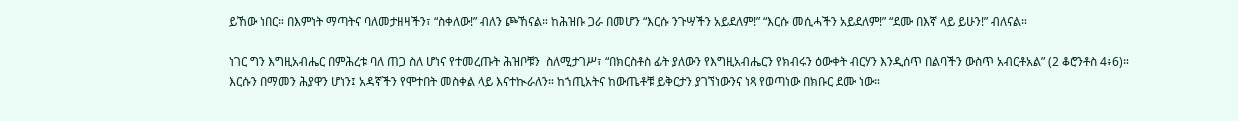ይኸው ነበር። በእምነት ማጣትና ባለመታዘዛችን፣ “ስቀለው!” ብለን ጮኸናል። ከሕዝቡ ጋራ በመሆን “እርሱ ንጉሣችን አይደለም!” “እርሱ መሲሓችን አይደለም!” “ደሙ በእኛ ላይ ይሁን!” ብለናል።

ነገር ግን እግዚአብሔር በምሕረቱ ባለ ጠጋ ስለ ሆነና የተመረጡት ሕዝቦቹን  ስለሚታገሥ፣ “በክርስቶስ ፊት ያለውን የእግዚአብሔርን የክብሩን ዕውቀት ብርሃን እንዲሰጥ በልባችን ውስጥ አብርቶአል” (2 ቆሮንቶስ 4፥6)። እርሱን በማመን ሕያዋን ሆነን፤ አዳኛችን የሞተበት መስቀል ላይ እናተኲራለን። ከኀጢአትና ከውጤቶቹ ይቅርታን ያገኘነውንና ነጻ የወጣነው በክቡር ደሙ ነው።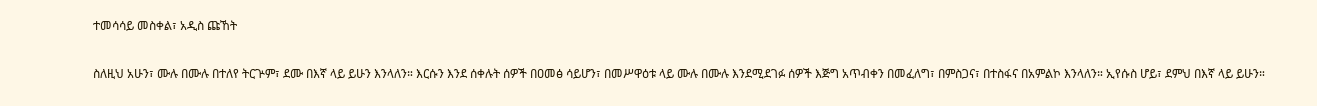ተመሳሳይ መስቀል፣ አዲስ ጩኸት

ስለዚህ አሁን፣ ሙሉ በሙሉ በተለየ ትርጕም፣ ደሙ በእኛ ላይ ይሁን እንላለን። እርሱን እንደ ሰቀሉት ሰዎች በዐመፅ ሳይሆን፣ በመሥዋዕቱ ላይ ሙሉ በሙሉ እንደሚደገፉ ሰዎች እጅግ አጥብቀን በመፈለግ፣ በምስጋና፣ በተስፋና በአምልኮ እንላለን። ኢየሱስ ሆይ፣ ደምህ በእኛ ላይ ይሁን።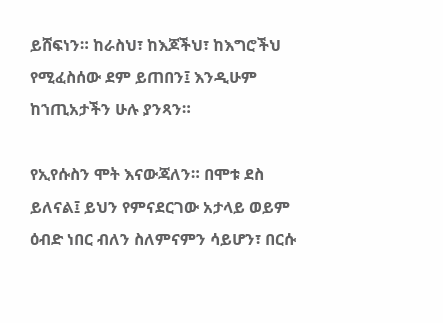ይሸፍነን። ከራስህ፣ ከእጆችህ፣ ከእግሮችህ የሚፈስሰው ደም ይጠበን፤ እንዲሁም ከኀጢአታችን ሁሉ ያንጻን።

የኢየሱስን ሞት እናውጃለን። በሞቱ ደስ ይለናል፤ ይህን የምናደርገው አታላይ ወይም ዕብድ ነበር ብለን ስለምናምን ሳይሆን፣ በርሱ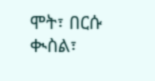ሞት፣ በርሱ ቊስል፣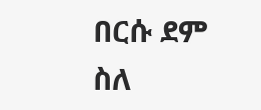በርሱ ደም ስለ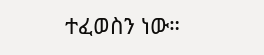ተፈወስን ነው።